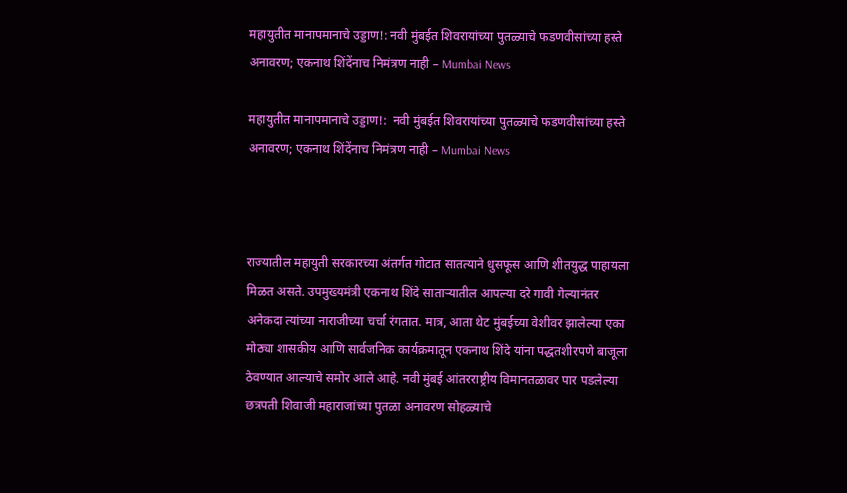महायुतीत मानापमानाचे उड्डाण!: नवी मुंबईत शिवरायांच्या पुतळ्याचे फडणवीसांच्या हस्ते अनावरण; एकनाथ शिंदेंनाच निमंत्रण नाही – Mumbai News

महायुतीत मानापमानाचे उड्डाण!:  नवी मुंबईत शिवरायांच्या पुतळ्याचे फडणवीसांच्या हस्ते अनावरण; एकनाथ शिंदेंनाच निमंत्रण नाही – Mumbai News



राज्यातील महायुती सरकारच्या अंतर्गत गोटात सातत्याने धुसफूस आणि शीतयुद्ध पाहायला मिळत असते. उपमुख्यमंत्री एकनाथ शिंदे साताऱ्यातील आपल्या दरे गावी गेल्यानंतर अनेकदा त्यांच्या नाराजीच्या चर्चा रंगतात. मात्र, आता थेट मुंबईच्या वेशीवर झालेल्या एका मोठ्या शासकीय आणि सार्वजनिक कार्यक्रमातून एकनाथ शिंदे यांना पद्धतशीरपणे बाजूला ठेवण्यात आल्याचे समोर आले आहे. नवी मुंबई आंतरराष्ट्रीय विमानतळावर पार पडलेल्या छत्रपती शिवाजी महाराजांच्या पुतळा अनावरण सोहळ्याचे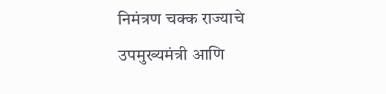निमंत्रण चक्क राज्याचे उपमुख्यमंत्री आणि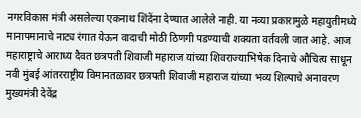नगरविकास मंत्री असलेल्या एकनाथ शिंदेंना देण्यात आलेले नाही. या नव्या प्रकारामुळे महायुतीमध्ये मानापमानाचे नाट्य रंगात येऊन वादाची मोठी ठिणगी पडण्याची शक्यता वर्तवली जात आहे. आज महाराष्ट्राचे आराध्य दैवत छत्रपती शिवाजी महाराज यांच्या शिवराज्याभिषेक दिनाचे औचित्य साधून नवी मुंबई आंतरराष्ट्रीय विमानतळावर छत्रपती शिवाजी महाराज यांच्या भव्य शिल्पाचे अनावरण मुख्यमंत्री देवेंद्र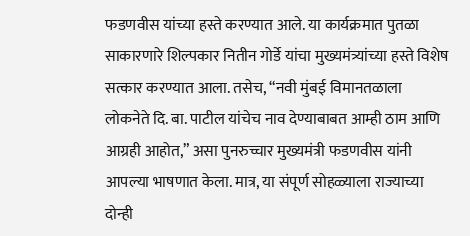फडणवीस यांच्या हस्ते करण्यात आले. या कार्यक्रमात पुतळा साकारणारे शिल्पकार नितीन गोर्डे यांचा मुख्यमंत्र्यांच्या हस्ते विशेष सत्कार करण्यात आला. तसेच, “नवी मुंबई विमानतळाला लोकनेते दि. बा. पाटील यांचेच नाव देण्याबाबत आम्ही ठाम आणि आग्रही आहोत,” असा पुनरुच्चार मुख्यमंत्री फडणवीस यांनी आपल्या भाषणात केला. मात्र, या संपूर्ण सोहळ्याला राज्याच्या दोन्ही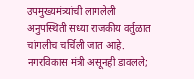उपमुख्यमंत्र्यांची लागलेली अनुपस्थिती सध्या राजकीय वर्तुळात चांगलीच चर्चिली जात आहे. नगरविकास मंत्री असूनही डावलले;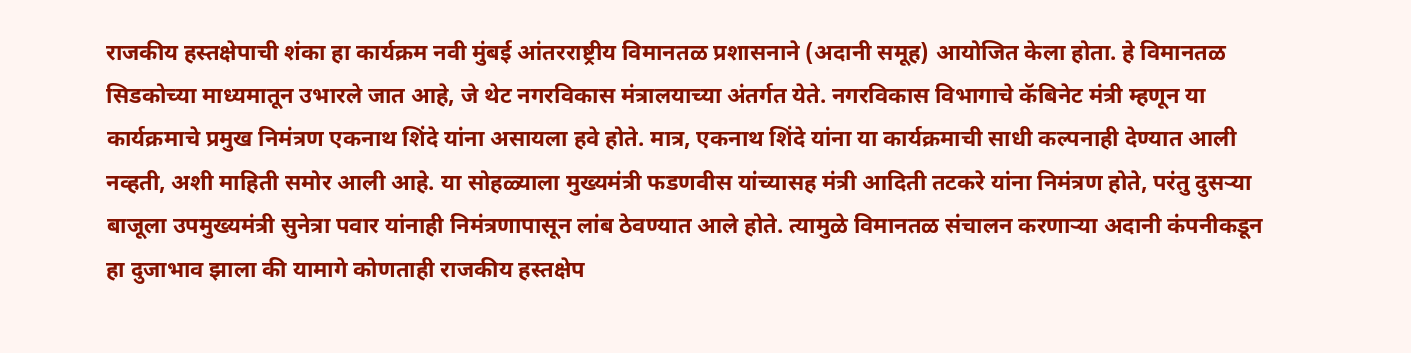राजकीय हस्तक्षेपाची शंका हा कार्यक्रम नवी मुंबई आंतरराष्ट्रीय विमानतळ प्रशासनाने (अदानी समूह) आयोजित केला होता. हे विमानतळ सिडकोच्या माध्यमातून उभारले जात आहे, जे थेट नगरविकास मंत्रालयाच्या अंतर्गत येते. नगरविकास विभागाचे कॅबिनेट मंत्री म्हणून या कार्यक्रमाचे प्रमुख निमंत्रण एकनाथ शिंदे यांना असायला हवे होते. मात्र, एकनाथ शिंदे यांना या कार्यक्रमाची साधी कल्पनाही देण्यात आली नव्हती, अशी माहिती समोर आली आहे. या सोहळ्याला मुख्यमंत्री फडणवीस यांच्यासह मंत्री आदिती तटकरे यांना निमंत्रण होते, परंतु दुसऱ्या बाजूला उपमुख्यमंत्री सुनेत्रा पवार यांनाही निमंत्रणापासून लांब ठेवण्यात आले होते. त्यामुळे विमानतळ संचालन करणाऱ्या अदानी कंपनीकडून हा दुजाभाव झाला की यामागे कोणताही राजकीय हस्तक्षेप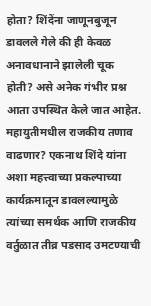होता? शिंदेंना जाणूनबुजून डावलले गेले की ही केवळ अनावधानाने झालेली चूक होती? असे अनेक गंभीर प्रश्न आता उपस्थित केले जात आहेत. महायुतीमधील राजकीय तणाव वाढणार? एकनाथ शिंदे यांना अशा महत्त्वाच्या प्रकल्पाच्या कार्यक्रमातून डावलल्यामुळे त्यांच्या समर्थक आणि राजकीय वर्तुळात तीव्र पडसाद उमटण्याची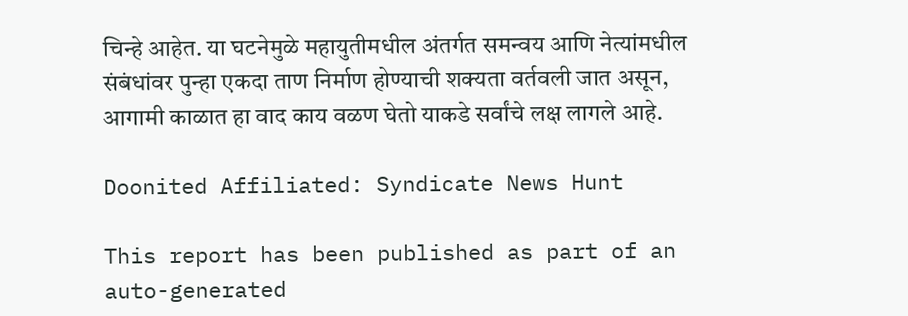चिन्हे आहेत. या घटनेमुळे महायुतीमधील अंतर्गत समन्वय आणि नेत्यांमधील संबंधांवर पुन्हा एकदा ताण निर्माण होण्याची शक्यता वर्तवली जात असून, आगामी काळात हा वाद काय वळण घेतो याकडे सर्वांचे लक्ष लागले आहे.

Doonited Affiliated: Syndicate News Hunt

This report has been published as part of an auto-generated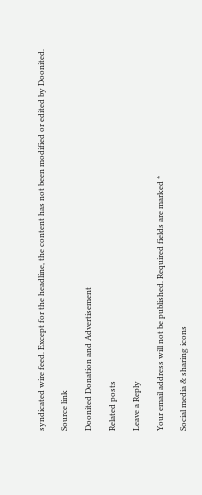syndicated wire feed. Except for the headline, the content has not been modified or edited by Doonited.

Source link

Doonited Donation and Advertisement

Related posts

Leave a Reply

Your email address will not be published. Required fields are marked *

Social media & sharing icons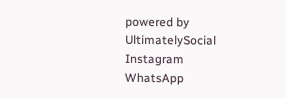powered by UltimatelySocial
Instagram
WhatsApp